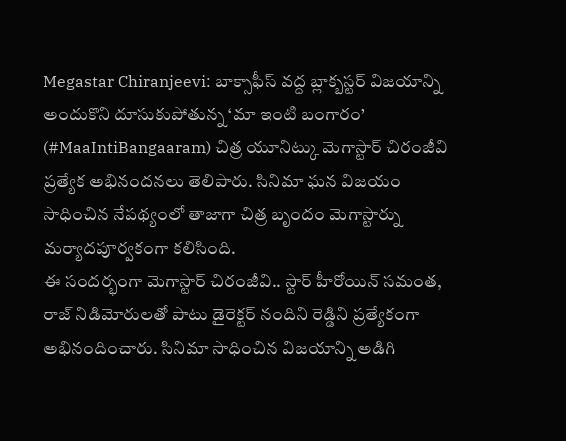Megastar Chiranjeevi: బాక్సాఫీస్ వద్ద బ్లాక్బస్టర్ విజయాన్ని అందుకొని దూసుకుపోతున్న ‘మా ఇంటి బంగారం’ (#MaaIntiBangaaram) చిత్ర యూనిట్కు మెగాస్టార్ చిరంజీవి ప్రత్యేక అభినందనలు తెలిపారు. సినిమా ఘన విజయం సాధించిన నేపథ్యంలో తాజాగా చిత్ర బృందం మెగాస్టార్ను మర్యాదపూర్వకంగా కలిసింది.
ఈ సందర్భంగా మెగాస్టార్ చిరంజీవి.. స్టార్ హీరోయిన్ సమంత, రాజ్ నిడిమోరులతో పాటు డైరెక్టర్ నందిని రెడ్డిని ప్రత్యేకంగా అభినందించారు. సినిమా సాధించిన విజయాన్ని అడిగి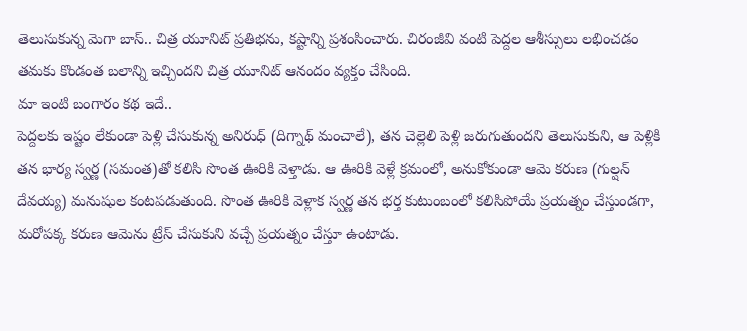తెలుసుకున్న మెగా బాస్.. చిత్ర యూనిట్ ప్రతిభను, కష్టాన్ని ప్రశంసించారు. చిరంజీవి వంటి పెద్దల ఆశీస్సులు లభించడం తమకు కొండంత బలాన్ని ఇచ్చిందని చిత్ర యూనిట్ ఆనందం వ్యక్తం చేసింది.
మా ఇంటి బంగారం కథ ఇదే..
పెద్దలకు ఇష్టం లేకుండా పెళ్లి చేసుకున్న అనిరుధ్ (దిగ్నాథ్ మంచాలే), తన చెల్లెలి పెళ్లి జరుగుతుందని తెలుసుకుని, ఆ పెళ్లికి తన భార్య స్వర్ణ (సమంత)తో కలిసి సొంత ఊరికి వెళ్తాడు. ఆ ఊరికి వెళ్లే క్రమంలో, అనుకోకుండా ఆమె కరుణ (గుల్షన్ దేవయ్య) మనుషుల కంటపడుతుంది. సొంత ఊరికి వెళ్లాక స్వర్ణ తన భర్త కుటుంబంలో కలిసిపోయే ప్రయత్నం చేస్తుండగా, మరోపక్క కరుణ ఆమెను ట్రేస్ చేసుకుని వచ్చే ప్రయత్నం చేస్తూ ఉంటాడు.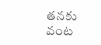తనకు వంట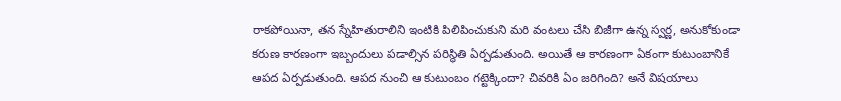రాకపోయినా, తన స్నేహితురాలిని ఇంటికి పిలిపించుకుని మరి వంటలు చేసి బిజీగా ఉన్న స్వర్ణ, అనుకోకుండా కరుణ కారణంగా ఇబ్బందులు పడాల్సిన పరిస్థితి ఏర్పడుతుంది. అయితే ఆ కారణంగా ఏకంగా కుటుంబానికే ఆపద ఏర్పడుతుంది. ఆపద నుంచి ఆ కుటుంబం గట్టెక్కిందా? చివరికి ఏం జరిగింది? అనే విషయాలు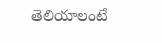తెలియాలంటే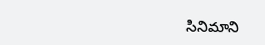సినిమాని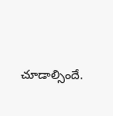చూడాల్సిందే.